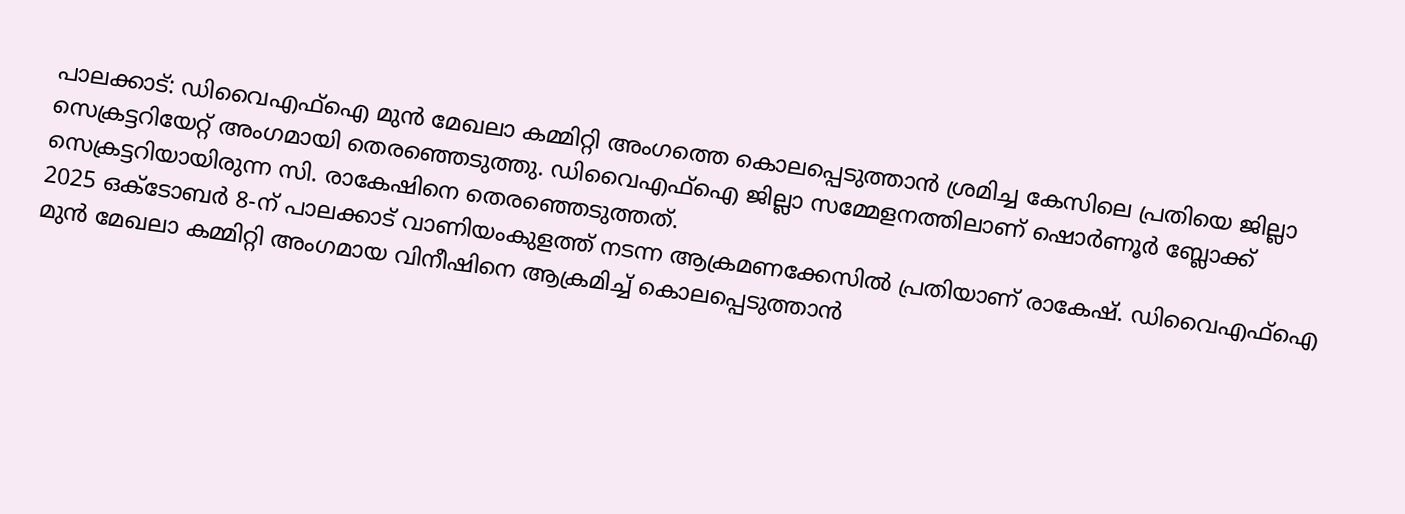പാലക്കാട്: ഡിവൈഎഫ്ഐ മുൻ മേഖലാ കമ്മിറ്റി അംഗത്തെ കൊലപ്പെടുത്താൻ ശ്രമിച്ച കേസിലെ പ്രതിയെ ജില്ലാ സെക്രട്ടറിയേറ്റ് അംഗമായി തെരഞ്ഞെടുത്തു. ഡിവൈഎഫ്ഐ ജില്ലാ സമ്മേളനത്തിലാണ് ഷൊർണൂർ ബ്ലോക്ക് സെക്രട്ടറിയായിരുന്ന സി. രാകേഷിനെ തെരഞ്ഞെടുത്തത്.
2025 ഒക്ടോബർ 8-ന് പാലക്കാട് വാണിയംകുളത്ത് നടന്ന ആക്രമണക്കേസിൽ പ്രതിയാണ് രാകേഷ്. ഡിവൈഎഫ്ഐ മുൻ മേഖലാ കമ്മിറ്റി അംഗമായ വിനീഷിനെ ആക്രമിച്ച് കൊലപ്പെടുത്താൻ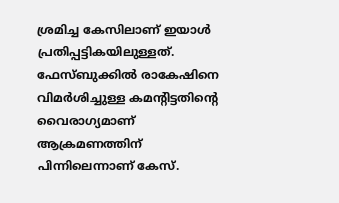ശ്രമിച്ച കേസിലാണ് ഇയാൾ പ്രതിപ്പട്ടികയിലുള്ളത്.
ഫേസ്ബുക്കിൽ രാകേഷിനെ വിമർശിച്ചുള്ള കമന്റിട്ടതിന്റെ വൈരാഗ്യമാണ് ആക്രമണത്തിന് പിന്നിലെന്നാണ് കേസ്.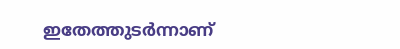ഇതേത്തുടർന്നാണ്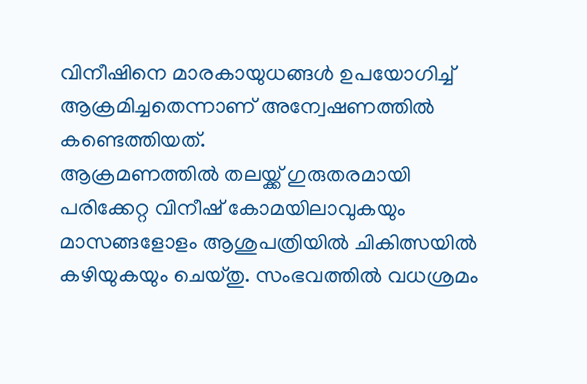വിനീഷിനെ മാരകായുധങ്ങൾ ഉപയോഗിച്ച് ആക്രമിച്ചതെന്നാണ് അന്വേഷണത്തിൽ കണ്ടെത്തിയത്.
ആക്രമണത്തിൽ തലയ്ക്ക് ഗുരുതരമായി പരിക്കേറ്റ വിനീഷ് കോമയിലാവുകയും മാസങ്ങളോളം ആശുപത്രിയിൽ ചികിത്സയിൽ കഴിയുകയും ചെയ്തു. സംഭവത്തിൽ വധശ്രമം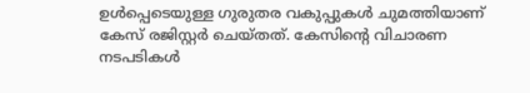ഉൾപ്പെടെയുള്ള ഗുരുതര വകുപ്പുകൾ ചുമത്തിയാണ് കേസ് രജിസ്റ്റർ ചെയ്തത്. കേസിന്റെ വിചാരണ നടപടികൾ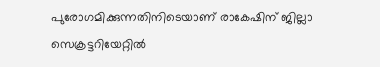പുരോഗമിക്കുന്നതിനിടെയാണ് രാകേഷിന് ജില്ലാ സെക്രട്ടറിയേറ്റിൽ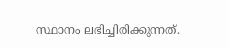സ്ഥാനം ലഭിച്ചിരിക്കുന്നത്.